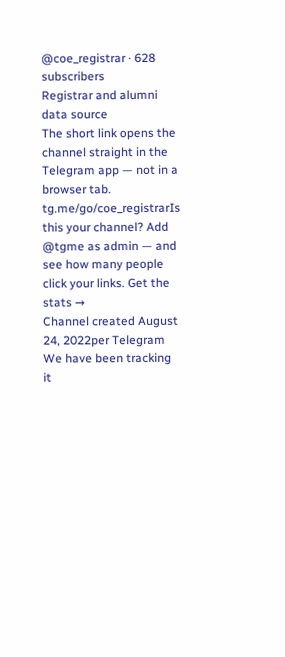@coe_registrar · 628 subscribers
Registrar and alumni data source
The short link opens the channel straight in the Telegram app — not in a browser tab.
tg.me/go/coe_registrarIs this your channel? Add @tgme as admin — and see how many people click your links. Get the stats →
Channel created August 24, 2022per Telegram
We have been tracking it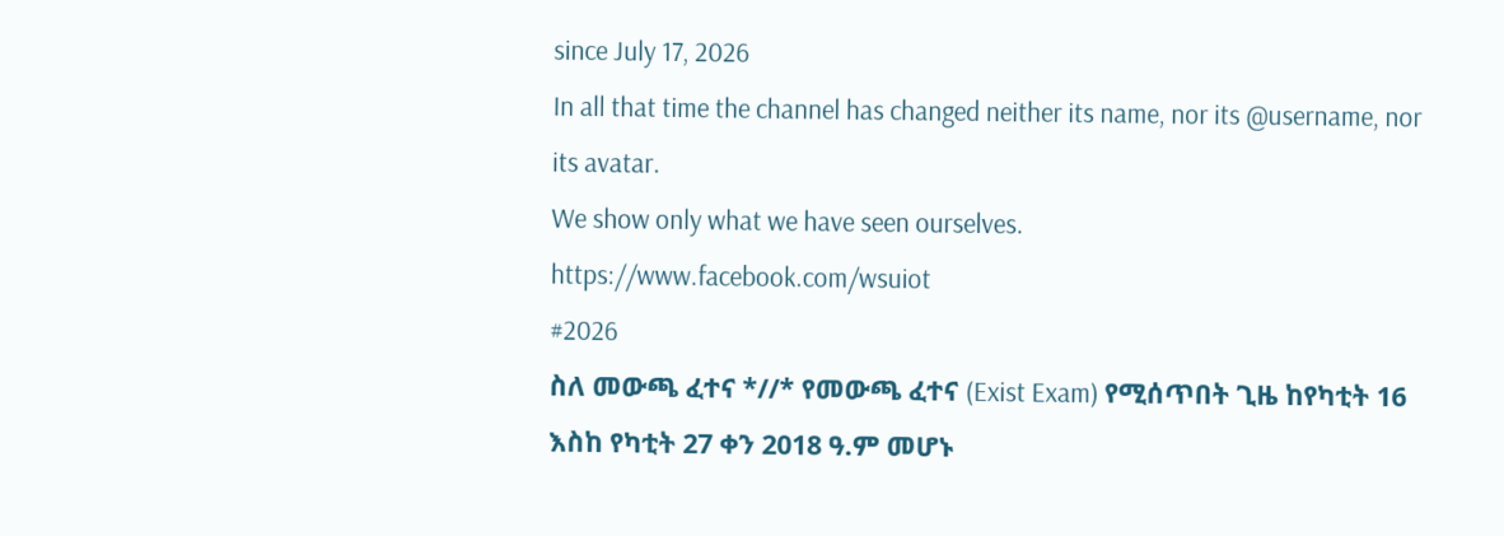since July 17, 2026
In all that time the channel has changed neither its name, nor its @username, nor its avatar.
We show only what we have seen ourselves.
https://www.facebook.com/wsuiot
#2026
ስለ መውጫ ፈተና *//* የመውጫ ፈተና (Exist Exam) የሚሰጥበት ጊዜ ከየካቲት 16 እስከ የካቲት 27 ቀን 2018 ዓ.ም መሆኑ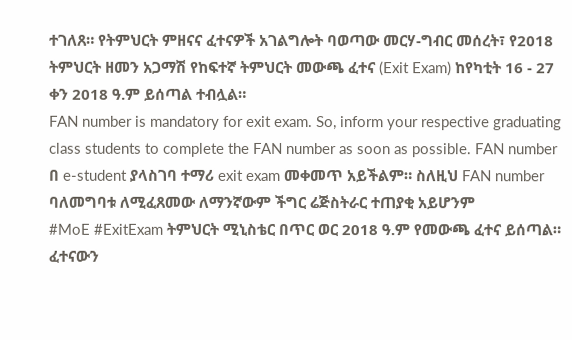ተገለጸ። የትምህርት ምዘናና ፈተናዎች አገልግሎት ባወጣው መርሃ-ግብር መሰረት፣ የ2018 ትምህርት ዘመን አጋማሽ የከፍተኛ ትምህርት መውጫ ፈተና (Exit Exam) ከየካቲት 16 - 27 ቀን 2018 ዓ.ም ይሰጣል ተብሏል።
FAN number is mandatory for exit exam. So, inform your respective graduating class students to complete the FAN number as soon as possible. FAN number በ e-student ያላስገባ ተማሪ exit exam መቀመጥ አይችልም። ስለዚህ FAN number ባለመግባቱ ለሚፈጸመው ለማንኛውም ችግር ሬጅስትራር ተጠያቂ አይሆንም
#MoE #ExitExam ትምህርት ሚኒስቴር በጥር ወር 2018 ዓ.ም የመውጫ ፈተና ይሰጣል። ፈተናውን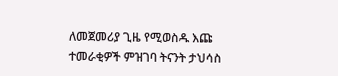ለመጀመሪያ ጊዜ የሚወስዱ እጩ ተመራቂዎች ምዝገባ ትናንት ታህሳስ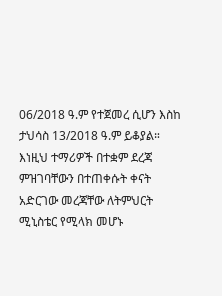06/2018 ዓ.ም የተጀመረ ሲሆን እስከ ታህሳስ 13/2018 ዓ.ም ይቆያል። እነዚህ ተማሪዎች በተቋም ደረጃ ምዝገባቸውን በተጠቀሱት ቀናት አድርገው መረጃቸው ለትምህርት ሚኒስቴር የሚላክ መሆኑ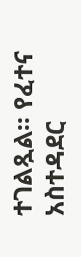ተገልጿል፡፡ የፈተና አስተዳደር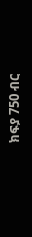ክፍያ 750 ብር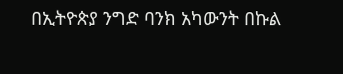በኢትዮጵያ ንግድ ባንክ አካውንት በኩል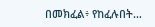በመክፈል፥ የከፈሉበት…